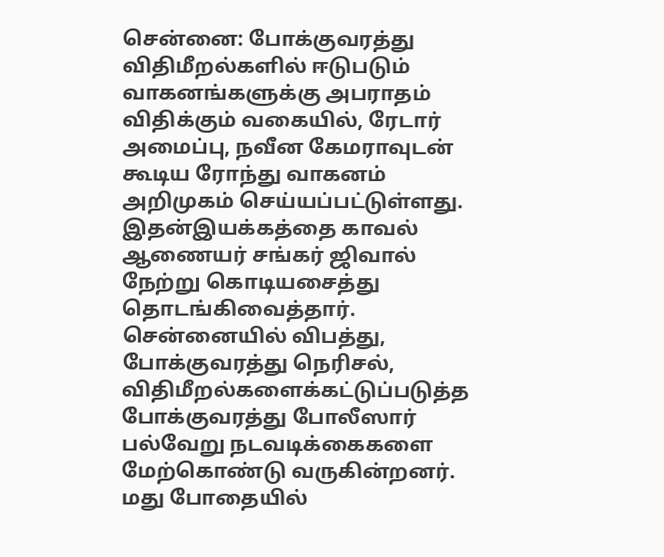சென்னை: போக்குவரத்து விதிமீறல்களில் ஈடுபடும் வாகனங்களுக்கு அபராதம் விதிக்கும் வகையில், ரேடார் அமைப்பு, நவீன கேமராவுடன் கூடிய ரோந்து வாகனம் அறிமுகம் செய்யப்பட்டுள்ளது. இதன்இயக்கத்தை காவல் ஆணையர் சங்கர் ஜிவால் நேற்று கொடியசைத்து தொடங்கிவைத்தார்.
சென்னையில் விபத்து, போக்குவரத்து நெரிசல், விதிமீறல்களைக்கட்டுப்படுத்த போக்குவரத்து போலீஸார் பல்வேறு நடவடிக்கைகளை மேற்கொண்டு வருகின்றனர். மது போதையில்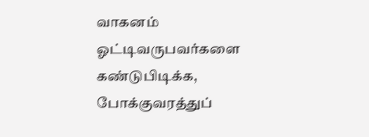வாகனம் ஓட்டிவருபவர்களை கண்டுபிடிக்க, போக்குவரத்துப்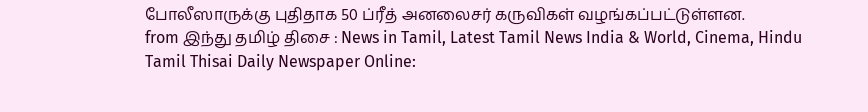போலீஸாருக்கு புதிதாக 50 ப்ரீத் அனலைசர் கருவிகள் வழங்கப்பட்டுள்ளன.
from இந்து தமிழ் திசை : News in Tamil, Latest Tamil News India & World, Cinema, Hindu Tamil Thisai Daily Newspaper Online: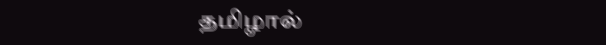தமிழால்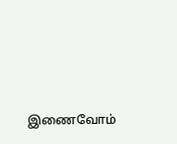இணைவோம்